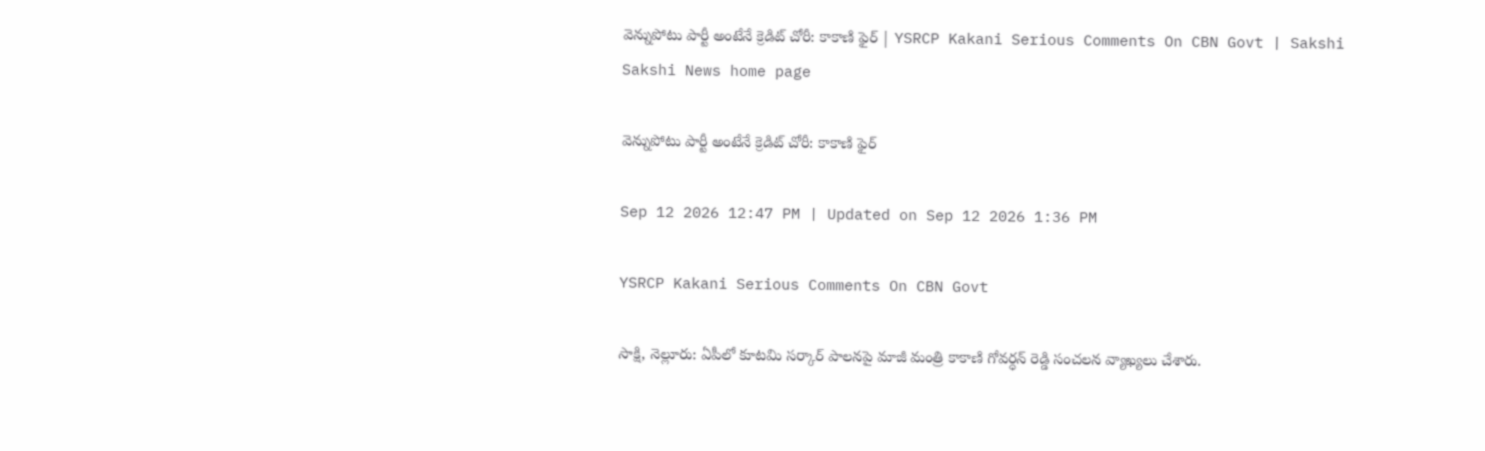వెన్నుపోటు పార్టీ అంటేనే క్రెడిట్‌ చోరీ: కాకాణి ఫైర్‌ | YSRCP Kakani Serious Comments On CBN Govt | Sakshi
Sakshi News home page

వెన్నుపోటు పార్టీ అంటేనే క్రెడిట్‌ చోరీ: కాకాణి ఫైర్‌

Sep 12 2026 12:47 PM | Updated on Sep 12 2026 1:36 PM

YSRCP Kakani Serious Comments On CBN Govt

సాక్షి, నెల్లూరు: ఏపీలో కూటమి సర్కార్‌ పాలనపై మాజీ మంత్రి కాకాణి గోవర్ధన్‌ రెడ్డి సంచలన వ్యాఖ్యలు చేశారు.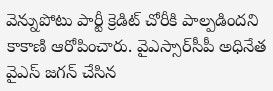వెన్నుపోటు పార్టీ క్రెడిట్‌ చోరీకి పాల్పడిందని కాకాణి ఆరోపించారు. వైఎస్సార్‌సీపీ అధినేత వైఎస్ జగన్‌ చేసిన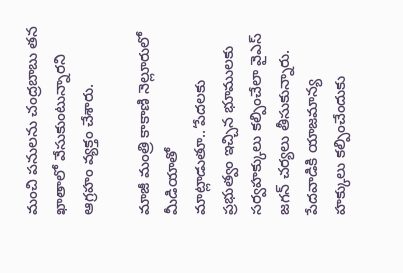మంచి పనులను చంద్రబాబు తన ఖాతాలో వేసుకుంటున్నారని ఆగ్రహం వ్యక్తం చేశారు.

మాజీ మంత్రి కాకాణి నెల్లూరులో మీడియాతో మాట్లాడుతూ..‘పేదలకు ప్రభుత్వం ఇచ్చిన భూములకు సర్వహక్కులు కల్పించేలా వైఎస్‌ జగన్ చర్యలు తీసుకున్నారు. పేదవాడికి యాజమాన్య హక్కులు కల్పించేందుకు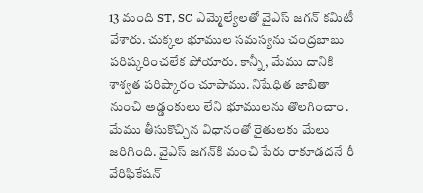13 మంది ST, SC ఎమ్మెల్యేలతో వైఎస్‌ జగన్ కమిటీ వేశారు. చుక్కల భూముల సమస్యను చంద్రబాబు పరిష్కరించలేక పోయారు. కాన్నీ, మేము దానికి శాశ్వత పరిష్కారం చూపాము. నిషేధిత జాబితా నుంచి అడ్డంకులు లేని భూములను తొలగించాం. మేము తీసుకొచ్చిన విధానంతో రైతులకు మేలు జరిగింది. వైఎస్‌ జగన్‌కి మంచి పేరు రాకూడదనే రీ వేరిఫికేషన్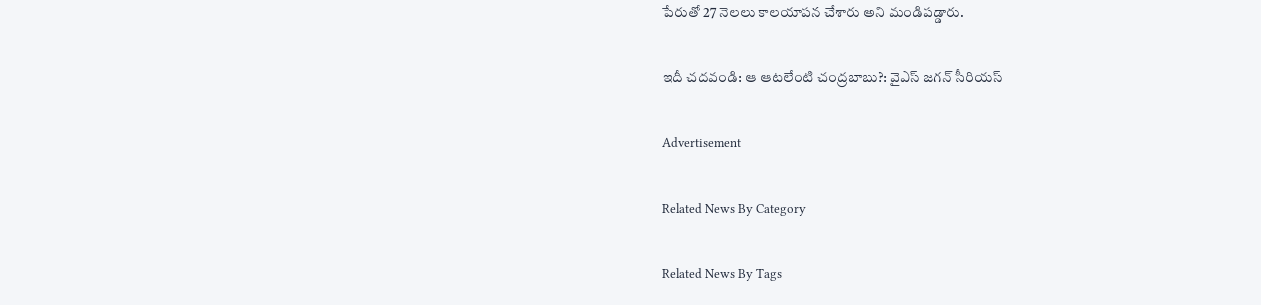పేరుతో 27 నెలలు కాలయాపన చేశారు అని మండిపడ్డారు.

ఇదీ చదవండి: ఆ ఆటలేంటి చంద్రబాబు?: వైఎస్‌ జగన్‌ సీరియస్‌

Advertisement

Related News By Category

Related News By Tags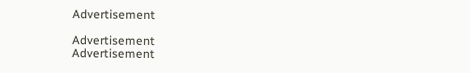Advertisement

Advertisement
Advertisement